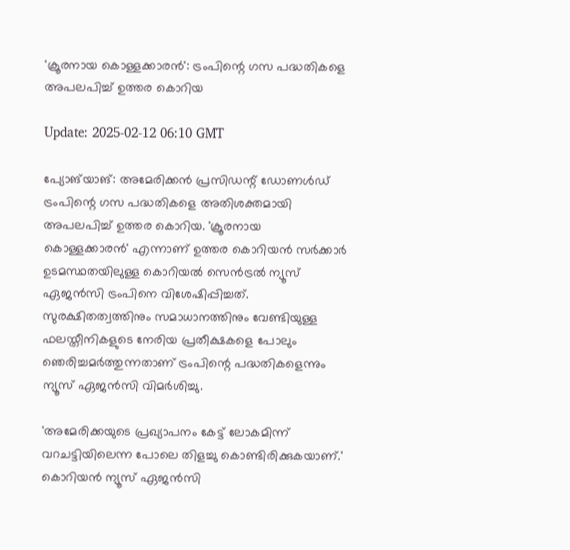'ക്രൂരനായ കൊള്ളക്കാരന്‍': ട്രംപിന്റെ ഗസ പദ്ധതികളെ അപലപിച്ച് ഉത്തര കൊറിയ

Update: 2025-02-12 06:10 GMT

പ്യോങ്‌യാങ്: അമേരിക്കന്‍ പ്രസിഡന്റ് ഡോണള്‍ഡ് ട്രംപിന്റെ ഗസ പദ്ധതികളെ അതിശക്തമായി അപലപിച്ച് ഉത്തര കൊറിയ. 'ക്രൂരനായ കൊള്ളക്കാരന്‍' എന്നാണ് ഉത്തര കൊറിയന്‍ സര്‍ക്കാര്‍ ഉടമസ്ഥതയിലുള്ള കൊറിയല്‍ സെന്‍ട്രല്‍ ന്യൂസ് ഏജന്‍സി ട്രംപിനെ വിശേഷിപ്പിച്ചത്. സുരക്ഷിതത്വത്തിനും സമാധാനത്തിനും വേണ്ടിയുള്ള ഫലസ്തീനികളുടെ നേരിയ പ്രതീക്ഷകളെ പോലും ഞെരിച്ചമര്‍ത്തുന്നതാണ് ട്രംപിന്റെ പദ്ധതികളെന്നും ന്യൂസ് ഏജന്‍സി വിമര്‍ശിച്ചു.

'അമേരിക്കയുടെ പ്രഖ്യാപനം കേട്ട് ലോകമിന്ന് വറചട്ടിയിലെന്ന പോലെ തിളച്ചു കൊണ്ടിരിക്കുകയാണ്.' കൊറിയന്‍ ന്യൂസ് ഏജന്‍സി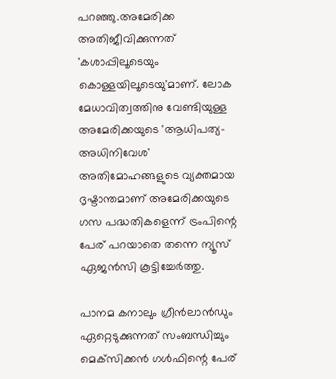പറഞ്ഞു.അമേരിക്ക അതിജീവിക്കുന്നത് 'കശാപ്പിലൂടെയും കൊള്ളയിലൂടെയു'മാണ്. ലോക മേധാവിത്വത്തിനു വേണ്ടിയുള്ള അമേരിക്കയുടെ 'ആധിപത്യ-അധിനിവേശ' അതിമോഹങ്ങളുടെ വ്യക്തമായ ദൃഷ്ടാന്തമാണ് അമേരിക്കയുടെ ഗസ പദ്ധതികളെന്ന് ട്രംപിന്റെ പേര് പറയാതെ തന്നെ ന്യൂസ് ഏജന്‍സി കൂട്ടിച്ചേര്‍ത്തു.

പാനമ കനാലും ഗ്രീന്‍ലാന്‍ഡും ഏറ്റെടുക്കുന്നത് സംബന്ധിച്ചും മെക്‌സിക്കന്‍ ഗള്‍ഫിന്റെ പേര്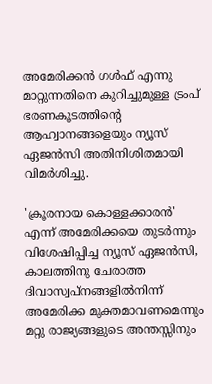അമേരിക്കന്‍ ഗള്‍ഫ് എന്നു മാറ്റുന്നതിനെ കുറിച്ചുമുള്ള ട്രംപ് ഭരണകൂടത്തിന്റെ ആഹ്വാനങ്ങളെയും ന്യൂസ് ഏജന്‍സി അതിനിശിതമായി വിമര്‍ശിച്ചു.

'ക്രൂരനായ കൊള്ളക്കാരന്‍' എന്ന് അമേരിക്കയെ തുടര്‍ന്നും വിശേഷിപ്പിച്ച ന്യൂസ് ഏജന്‍സി, കാലത്തിനു ചേരാത്ത ദിവാസ്വപ്‌നങ്ങളില്‍നിന്ന് അമേരിക്ക മുക്തമാവണമെന്നും മറ്റു രാജ്യങ്ങളുടെ അന്തസ്സിനും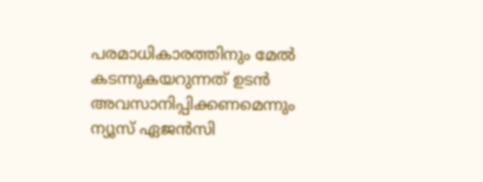പരമാധികാരത്തിനും മേല്‍ കടന്നുകയറുന്നത് ഉടന്‍ അവസാനിപ്പിക്കണമെന്നും ന്യൂസ് ഏജന്‍സി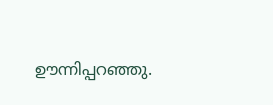ഊന്നിപ്പറഞ്ഞു.